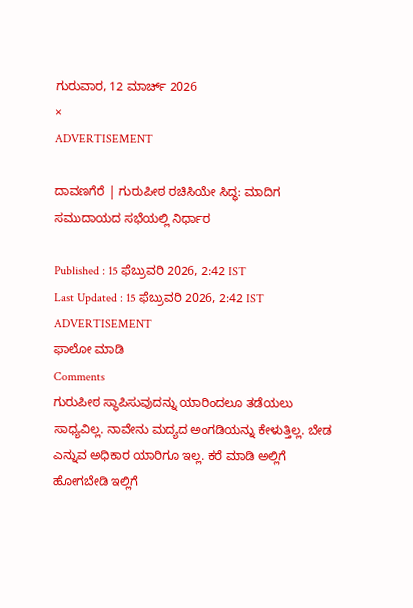ಗುರುವಾರ, 12 ಮಾರ್ಚ್ 2026
×
ADVERTISEMENT

ದಾವಣಗೆರೆ | ಗುರುಪೀಠ ರಚಿಸಿಯೇ ಸಿದ್ಧ: ಮಾದಿಗ ಸಮುದಾಯದ ಸಭೆಯಲ್ಲಿ ನಿರ್ಧಾರ

Published : 15 ಫೆಬ್ರುವರಿ 2026, 2:42 IST
Last Updated : 15 ಫೆಬ್ರುವರಿ 2026, 2:42 IST
ADVERTISEMENT
ಫಾಲೋ ಮಾಡಿ
Comments
ಗುರುಪೀಠ ಸ್ಥಾಪಿಸುವುದನ್ನು ಯಾರಿಂದಲೂ ತಡೆಯಲು ಸಾಧ್ಯವಿಲ್ಲ. ನಾವೇನು ಮದ್ಯದ ಅಂಗಡಿಯನ್ನು ಕೇಳುತ್ತಿಲ್ಲ. ಬೇಡ ಎನ್ನುವ ಅಧಿಕಾರ ಯಾರಿಗೂ ಇಲ್ಲ. ಕರೆ ಮಾಡಿ ಅಲ್ಲಿಗೆ ಹೋಗಬೇಡಿ ಇಲ್ಲಿಗೆ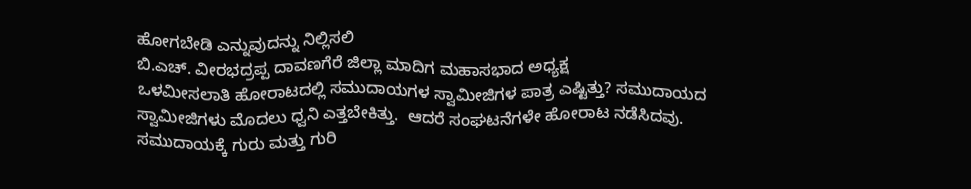ಹೋಗಬೇಡಿ ಎನ್ನುವುದನ್ನು ನಿಲ್ಲಿಸಲಿ
ಬಿ.ಎಚ್. ವೀರಭದ್ರಪ್ಪ ದಾವಣಗೆರೆ ಜಿಲ್ಲಾ ಮಾದಿಗ ಮಹಾಸಭಾದ ಅಧ್ಯಕ್ಷ
ಒಳಮೀಸಲಾತಿ ಹೋರಾಟದಲ್ಲಿ ಸಮುದಾಯಗಳ ಸ್ವಾಮೀಜಿಗಳ ಪಾತ್ರ ಎಷ್ಟಿತ್ತು? ಸಮುದಾಯದ ಸ್ವಾಮೀಜಿಗಳು ಮೊದಲು ಧ್ವನಿ ಎತ್ತಬೇಕಿತ್ತು.  ಆದರೆ ಸಂಘಟನೆಗಳೇ ಹೋರಾಟ ನಡೆಸಿದವು. ಸಮುದಾಯಕ್ಕೆ ಗುರು ಮತ್ತು ಗುರಿ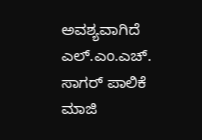ಅವಶ್ಯವಾಗಿದೆ
ಎಲ್.ಎಂ.ಎಚ್. ಸಾಗರ್ ಪಾಲಿಕೆ ಮಾಜಿ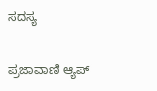ಸದಸ್ಯ

ಪ್ರಜಾವಾಣಿ ಆ್ಯಪ್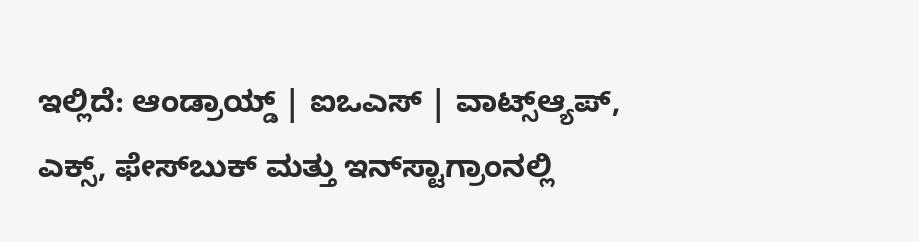ಇಲ್ಲಿದೆ: ಆಂಡ್ರಾಯ್ಡ್ | ಐಒಎಸ್ | ವಾಟ್ಸ್ಆ್ಯಪ್, ಎಕ್ಸ್, ಫೇಸ್‌ಬುಕ್ ಮತ್ತು ಇನ್‌ಸ್ಟಾಗ್ರಾಂನಲ್ಲಿ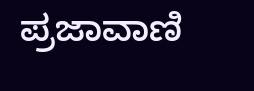ಪ್ರಜಾವಾಣಿ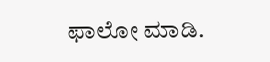ಫಾಲೋ ಮಾಡಿ.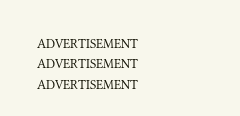ADVERTISEMENT
ADVERTISEMENT
ADVERTISEMENT